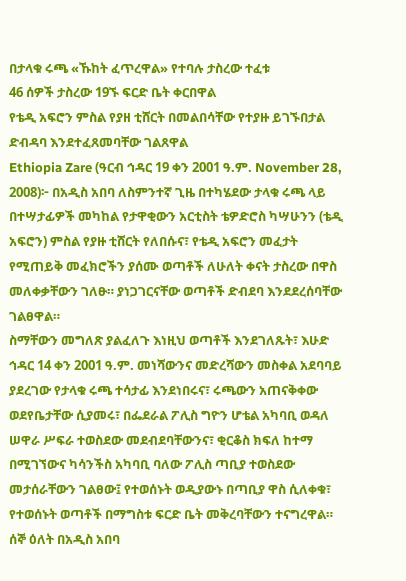በታላቁ ሩጫ «ኹከት ፈጥረዋል» የተባሉ ታስረው ተፈቱ
46 ሰዎች ታስረው 19ኙ ፍርድ ቤት ቀርበዋል
የቴዲ አፍሮን ምስል የያዘ ቲሸርት በመልበሳቸው የተያዙ ይገኙበታል
ድብዳባ እንደተፈጸመባቸው ገልጸዋል
Ethiopia Zare (ዓርብ ኅዳር 19 ቀን 2001 ዓ.ም. November 28, 2008)፦ በአዲስ አበባ ለስምንተኛ ጊዜ በተካሄደው ታላቁ ሩጫ ላይ በተሣታፊዎች መካከል የታዋቂውን አርቲስት ቴዎድሮስ ካሣሁንን (ቴዲ አፍሮን) ምስል የያዙ ቲሸርት የለበሱና፣ የቴዲ አፍሮን መፈታት የሚጠይቅ መፈክሮችን ያሰሙ ወጣቶች ለሁለት ቀናት ታስረው በዋስ መለቀቃቸውን ገለፁ። ያነጋገርናቸው ወጣቶች ድብደባ እንደደረሰባቸው ገልፀዋል።
ስማቸውን መግለጽ ያልፈለጉ እነዚህ ወጣቶች እንደገለጹት፣ እሁድ ኅዳር 14 ቀን 2001 ዓ.ም. መነሻውንና መድረሻውን መስቀል አደባባይ ያደረገው የታላቁ ሩጫ ተሳታፊ እንደነበሩና፣ ሩጫውን አጠናቅቀው ወደየቤታቸው ሲያመሩ፣ በፌደራል ፖሊስ ግዮን ሆቴል አካባቢ ወዳለ ሠዋራ ሥፍራ ተወስደው መደብደባቸውንና፣ ቂርቆስ ክፍለ ከተማ በሚገኘውና ካሳንችስ አካባቢ ባለው ፖሊስ ጣቢያ ተወስደው መታሰራቸውን ገልፀው፤ የተወሰኑት ወዲያውኑ በጣቢያ ዋስ ሲለቀቁ፣ የተወሰኑት ወጣቶች በማግስቱ ፍርድ ቤት መቅረባቸውን ተናግረዋል።
ሰኞ ዕለት በአዲስ አበባ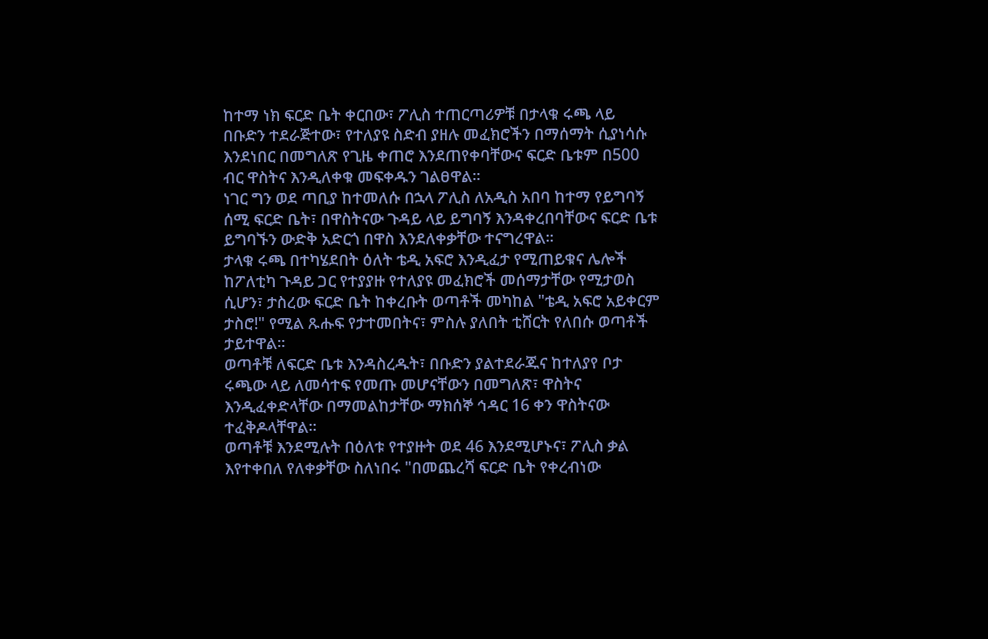ከተማ ነክ ፍርድ ቤት ቀርበው፣ ፖሊስ ተጠርጣሪዎቹ በታላቁ ሩጫ ላይ በቡድን ተደራጅተው፣ የተለያዩ ስድብ ያዘሉ መፈክሮችን በማሰማት ሲያነሳሱ እንደነበር በመግለጽ የጊዜ ቀጠሮ እንደጠየቀባቸውና ፍርድ ቤቱም በ500 ብር ዋስትና እንዲለቀቁ መፍቀዱን ገልፀዋል።
ነገር ግን ወደ ጣቢያ ከተመለሱ በኋላ ፖሊስ ለአዲስ አበባ ከተማ የይግባኝ ሰሚ ፍርድ ቤት፣ በዋስትናው ጉዳይ ላይ ይግባኝ እንዳቀረበባቸውና ፍርድ ቤቱ ይግባኙን ውድቅ አድርጎ በዋስ እንደለቀቃቸው ተናግረዋል።
ታላቁ ሩጫ በተካሄደበት ዕለት ቴዲ አፍሮ እንዲፈታ የሚጠይቁና ሌሎች ከፖለቲካ ጉዳይ ጋር የተያያዙ የተለያዩ መፈክሮች መሰማታቸው የሚታወስ ሲሆን፣ ታስረው ፍርድ ቤት ከቀረቡት ወጣቶች መካከል "ቴዲ አፍሮ አይቀርም ታስሮ!" የሚል ጹሑፍ የታተመበትና፣ ምስሉ ያለበት ቲሸርት የለበሱ ወጣቶች ታይተዋል።
ወጣቶቹ ለፍርድ ቤቱ እንዳስረዱት፣ በቡድን ያልተደራጁና ከተለያየ ቦታ ሩጫው ላይ ለመሳተፍ የመጡ መሆናቸውን በመግለጽ፣ ዋስትና እንዲፈቀድላቸው በማመልከታቸው ማክሰኞ ኅዳር 16 ቀን ዋስትናው ተፈቅዶላቸዋል።
ወጣቶቹ እንደሚሉት በዕለቱ የተያዙት ወደ 46 እንደሚሆኑና፣ ፖሊስ ቃል እየተቀበለ የለቀቃቸው ስለነበሩ "በመጨረሻ ፍርድ ቤት የቀረብነው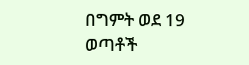በግምት ወደ 19 ወጣቶች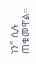ነን" ሲሉ ጠቁመዋል።